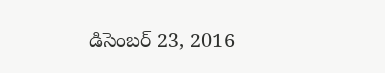డిసెంబర్ 23, 2016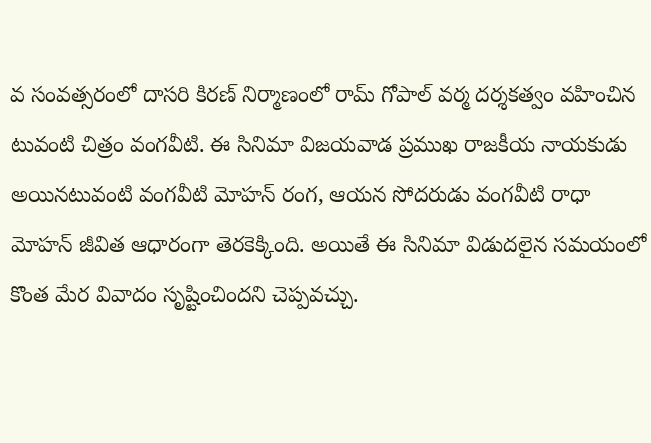వ సంవత్సరంలో దాసరి కిరణ్ నిర్మాణంలో రామ్ గోపాల్ వర్మ దర్శకత్వం వహించిన టువంటి చిత్రం వంగవీటి. ఈ సినిమా విజయవాడ ప్రముఖ రాజకీయ నాయకుడు అయినటువంటి వంగవీటి మోహన్ రంగ, ఆయన సోదరుడు వంగవీటి రాధా మోహన్ జీవిత ఆధారంగా తెరకెక్కింది. అయితే ఈ సినిమా విడుదలైన సమయంలో కొంత మేర వివాదం సృష్టించిందని చెప్పవచ్చు.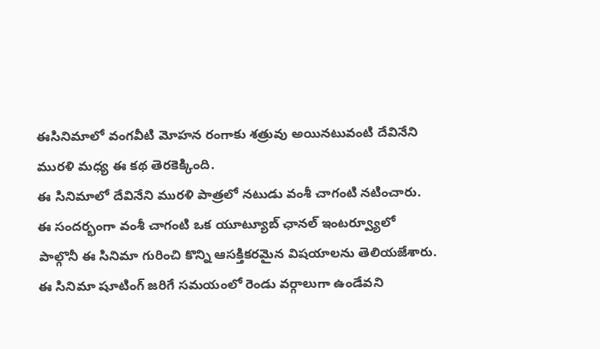ఈసినిమాలో వంగవీటి మోహన రంగాకు శత్రువు అయినటువంటి దేవినేని మురళి మధ్య ఈ కథ తెరకెక్కింది.
ఈ సినిమాలో దేవినేని మురళి పాత్రలో నటుడు వంశీ చాగంటి నటించారు. ఈ సందర్భంగా వంశీ చాగంటి ఒక యూట్యూబ్ ఛానల్ ఇంటర్వ్యూలో పాల్గొనీ ఈ సినిమా గురించి కొన్ని ఆసక్తికరమైన విషయాలను తెలియజేశారు. ఈ సినిమా షూటింగ్ జరిగే సమయంలో రెండు వర్గాలుగా ఉండేవని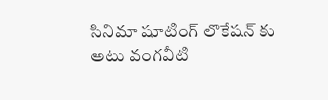సినిమా షూటింగ్ లొకేషన్ కు అటు వంగవీటి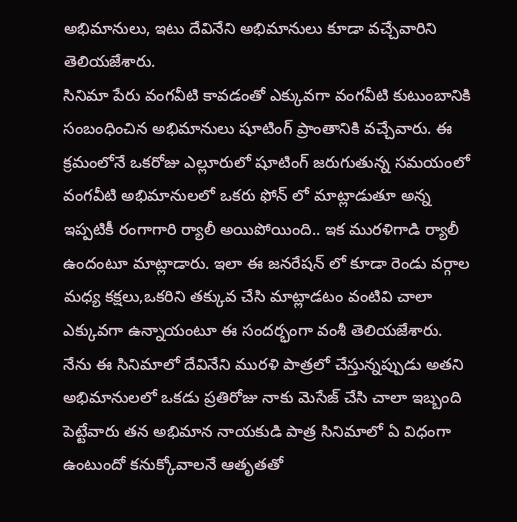అభిమానులు, ఇటు దేవినేని అభిమానులు కూడా వచ్చేవారిని తెలియజేశారు.
సినిమా పేరు వంగవీటి కావడంతో ఎక్కువగా వంగవీటి కుటుంబానికి సంబంధించిన అభిమానులు షూటింగ్ ప్రాంతానికి వచ్చేవారు. ఈ క్రమంలోనే ఒకరోజు ఎల్లూరులో షూటింగ్ జరుగుతున్న సమయంలో వంగవీటి అభిమానులలో ఒకరు ఫోన్ లో మాట్లాడుతూ అన్న ఇప్పటికీ రంగాగారి ర్యాలీ అయిపోయింది.. ఇక మురళిగాడి ర్యాలీ ఉందంటూ మాట్లాడారు. ఇలా ఈ జనరేషన్ లో కూడా రెండు వర్గాల మధ్య కక్షలు,ఒకరిని తక్కువ చేసి మాట్లాడటం వంటివి చాలా ఎక్కువగా ఉన్నాయంటూ ఈ సందర్భంగా వంశీ తెలియజేశారు.
నేను ఈ సినిమాలో దేవినేని మురళి పాత్రలో చేస్తున్నప్పుడు అతని అభిమానులలో ఒకడు ప్రతిరోజు నాకు మెసేజ్ చేసి చాలా ఇబ్బంది పెట్టేవారు తన అభిమాన నాయకుడి పాత్ర సినిమాలో ఏ విధంగా ఉంటుందో కనుక్కోవాలనే ఆతృతతో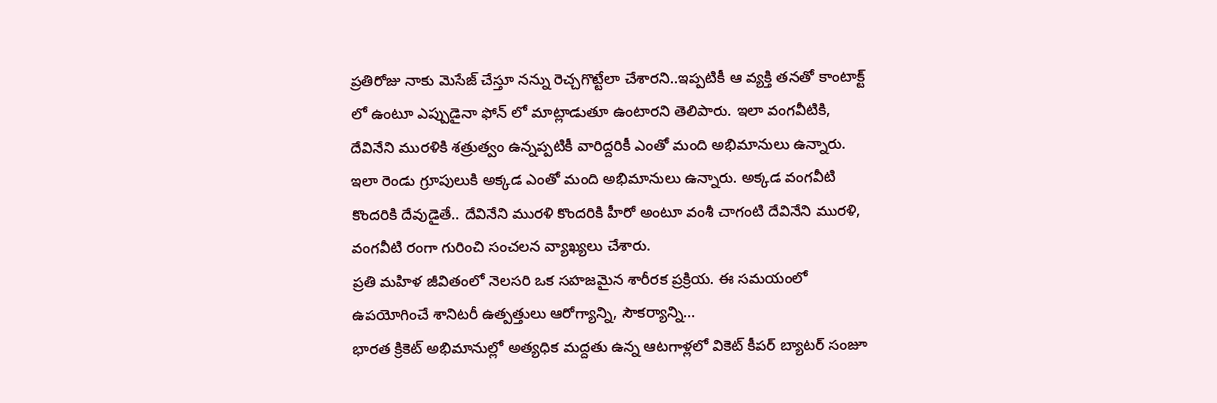ప్రతిరోజు నాకు మెసేజ్ చేస్తూ నన్ను రెచ్చగొట్టేలా చేశారని..ఇప్పటికీ ఆ వ్యక్తి తనతో కాంటాక్ట్ లో ఉంటూ ఎప్పుడైనా ఫోన్ లో మాట్లాడుతూ ఉంటారని తెలిపారు. ఇలా వంగవీటికి, దేవినేని మురళికి శత్రుత్వం ఉన్నప్పటికీ వారిద్దరికీ ఎంతో మంది అభిమానులు ఉన్నారు. ఇలా రెండు గ్రూపులుకి అక్కడ ఎంతో మంది అభిమానులు ఉన్నారు. అక్కడ వంగవీటి కొందరికి దేవుడైతే.. దేవినేని మురళి కొందరికి హీరో అంటూ వంశీ చాగంటి దేవినేని మురళి, వంగవీటి రంగా గురించి సంచలన వ్యాఖ్యలు చేశారు.
ప్రతి మహిళ జీవితంలో నెలసరి ఒక సహజమైన శారీరక ప్రక్రియ. ఈ సమయంలో ఉపయోగించే శానిటరీ ఉత్పత్తులు ఆరోగ్యాన్ని, సౌకర్యాన్ని…
భారత క్రికెట్ అభిమానుల్లో అత్యధిక మద్దతు ఉన్న ఆటగాళ్లలో వికెట్ కీపర్ బ్యాటర్ సంజూ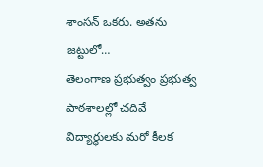శాంసన్ ఒకరు. అతను జట్టులో…
తెలంగాణ ప్రభుత్వం ప్రభుత్వ పాఠశాలల్లో చదివే విద్యార్థులకు మరో కీలక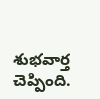శుభవార్త చెప్పింది.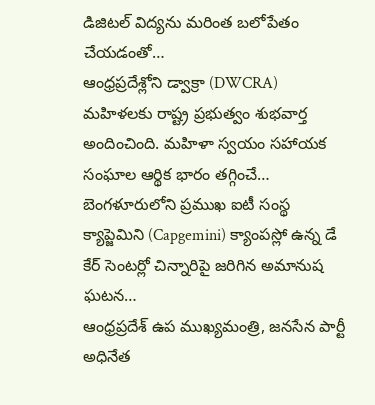డిజిటల్ విద్యను మరింత బలోపేతం చేయడంతో…
ఆంధ్రప్రదేశ్లోని డ్వాక్రా (DWCRA) మహిళలకు రాష్ట్ర ప్రభుత్వం శుభవార్త అందించింది. మహిళా స్వయం సహాయక సంఘాల ఆర్థిక భారం తగ్గించే…
బెంగళూరులోని ప్రముఖ ఐటీ సంస్థ క్యాప్జెమిని (Capgemini) క్యాంపస్లో ఉన్న డే కేర్ సెంటర్లో చిన్నారిపై జరిగిన అమానుష ఘటన…
ఆంధ్రప్రదేశ్ ఉప ముఖ్యమంత్రి, జనసేన పార్టీ అధినేత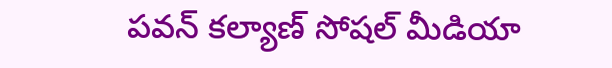పవన్ కల్యాణ్ సోషల్ మీడియా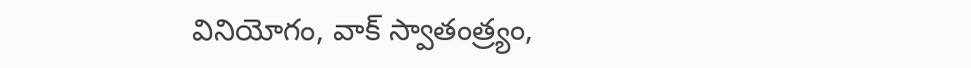వినియోగం, వాక్ స్వాతంత్ర్యం,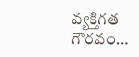వ్యక్తిగత గౌరవం…